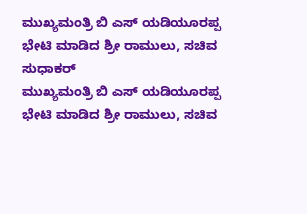ಮುಖ್ಯಮಂತ್ರಿ ಬಿ ಎಸ್ ಯಡಿಯೂರಪ್ಪ ಭೇಟಿ ಮಾಡಿದ ಶ್ರೀ ರಾಮುಲು, ಸಚಿವ ಸುಧಾಕರ್
ಮುಖ್ಯಮಂತ್ರಿ ಬಿ ಎಸ್ ಯಡಿಯೂರಪ್ಪ ಭೇಟಿ ಮಾಡಿದ ಶ್ರೀ ರಾಮುಲು, ಸಚಿವ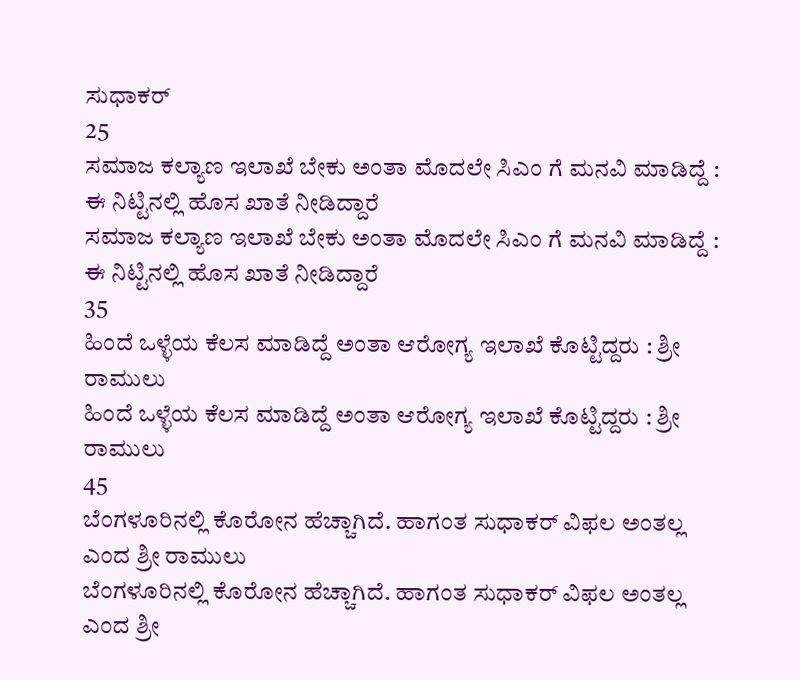ಸುಧಾಕರ್
25
ಸಮಾಜ ಕಲ್ಯಾಣ ಇಲಾಖೆ ಬೇಕು ಅಂತಾ ಮೊದಲೇ ಸಿಎಂ ಗೆ ಮನವಿ ಮಾಡಿದ್ದೆ : ಈ ನಿಟ್ಟಿನಲ್ಲಿ ಹೊಸ ಖಾತೆ ನೀಡಿದ್ದಾರೆ
ಸಮಾಜ ಕಲ್ಯಾಣ ಇಲಾಖೆ ಬೇಕು ಅಂತಾ ಮೊದಲೇ ಸಿಎಂ ಗೆ ಮನವಿ ಮಾಡಿದ್ದೆ : ಈ ನಿಟ್ಟಿನಲ್ಲಿ ಹೊಸ ಖಾತೆ ನೀಡಿದ್ದಾರೆ
35
ಹಿಂದೆ ಒಳ್ಳೆಯ ಕೆಲಸ ಮಾಡಿದ್ದೆ ಅಂತಾ ಆರೋಗ್ಯ ಇಲಾಖೆ ಕೊಟ್ಟಿದ್ದರು : ಶ್ರೀ ರಾಮುಲು
ಹಿಂದೆ ಒಳ್ಳೆಯ ಕೆಲಸ ಮಾಡಿದ್ದೆ ಅಂತಾ ಆರೋಗ್ಯ ಇಲಾಖೆ ಕೊಟ್ಟಿದ್ದರು : ಶ್ರೀ ರಾಮುಲು
45
ಬೆಂಗಳೂರಿನಲ್ಲಿ ಕೊರೋನ ಹೆಚ್ಚಾಗಿದೆ. ಹಾಗಂತ ಸುಧಾಕರ್ ವಿಫಲ ಅಂತಲ್ಲ ಎಂದ ಶ್ರೀ ರಾಮುಲು
ಬೆಂಗಳೂರಿನಲ್ಲಿ ಕೊರೋನ ಹೆಚ್ಚಾಗಿದೆ. ಹಾಗಂತ ಸುಧಾಕರ್ ವಿಫಲ ಅಂತಲ್ಲ ಎಂದ ಶ್ರೀ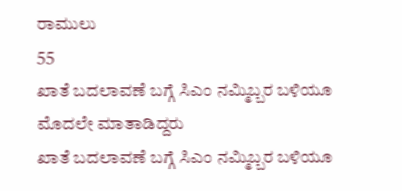ರಾಮುಲು
55
ಖಾತೆ ಬದಲಾವಣೆ ಬಗ್ಗೆ ಸಿಎಂ ನಮ್ಮಿಬ್ಬರ ಬಳಿಯೂ ಮೊದಲೇ ಮಾತಾಡಿದ್ದರು
ಖಾತೆ ಬದಲಾವಣೆ ಬಗ್ಗೆ ಸಿಎಂ ನಮ್ಮಿಬ್ಬರ ಬಳಿಯೂ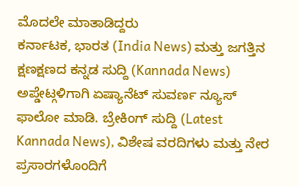ಮೊದಲೇ ಮಾತಾಡಿದ್ದರು
ಕರ್ನಾಟಕ, ಭಾರತ (India News) ಮತ್ತು ಜಗತ್ತಿನ ಕ್ಷಣಕ್ಷಣದ ಕನ್ನಡ ಸುದ್ದಿ (Kannada News) ಅಪ್ಡೇಟ್ಗಳಿಗಾಗಿ ಏಷ್ಯಾನೆಟ್ ಸುವರ್ಣ ನ್ಯೂಸ್ ಫಾಲೋ ಮಾಡಿ. ಬ್ರೇಕಿಂಗ್ ಸುದ್ದಿ (Latest Kannada News), ವಿಶೇಷ ವರದಿಗಳು ಮತ್ತು ನೇರ ಪ್ರಸಾರಗಳೊಂದಿಗೆ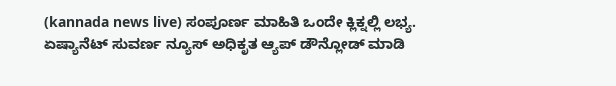(kannada news live) ಸಂಪೂರ್ಣ ಮಾಹಿತಿ ಒಂದೇ ಕ್ಲಿಕ್ನಲ್ಲಿ ಲಭ್ಯ. ಏಷ್ಯಾನೆಟ್ ಸುವರ್ಣ ನ್ಯೂಸ್ ಅಧಿಕೃತ ಆ್ಯಪ್ ಡೌನ್ಲೋಡ್ ಮಾಡಿ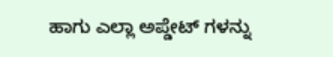ಹಾಗು ಎಲ್ಲಾ ಅಪ್ಡೇಟ್ ಗಳನ್ನು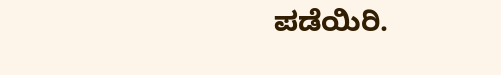ಪಡೆಯಿರಿ.